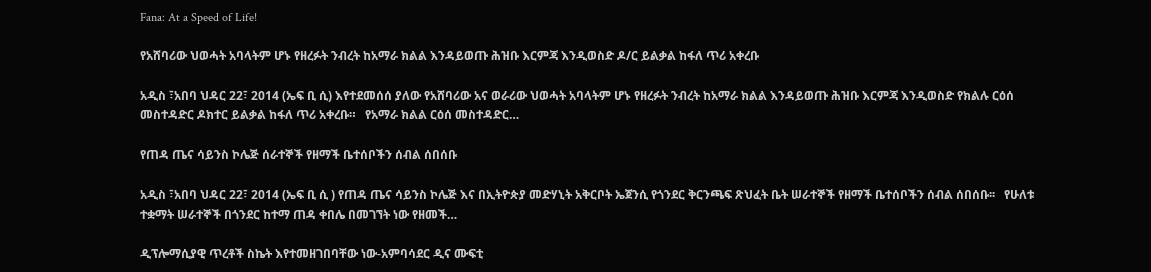Fana: At a Speed of Life!

የአሸባሪው ህወሓት አባላትም ሆኑ የዘረፉት ንብረት ከአማራ ክልል እንዳይወጡ ሕዝቡ እርምጃ እንዲወስድ ዶ/ር ይልቃል ከፋለ ጥሪ አቀረቡ

አዲስ ፣አበባ ህዳር 22፣ 2014 (ኤፍ ቢ ሲ) እየተደመሰሰ ያለው የአሸባሪው አና ወራሪው ህወሓት አባላትም ሆኑ የዘረፉት ንብረት ከአማራ ክልል እንዳይወጡ ሕዝቡ እርምጃ እንዲወስድ የክልሉ ርዕሰ መስተዳድር ዶክተር ይልቃል ከፋለ ጥሪ አቀረቡ።   የአማራ ክልል ርዕሰ መስተዳድር…

የጠዳ ጤና ሳይንስ ኮሌጅ ሰራተኞች የዘማች ቤተሰቦችን ሰብል ሰበሰቡ

አዲስ ፣አበባ ህዳር 22፣ 2014 (ኤፍ ቢ ሲ ) የጠዳ ጤና ሳይንስ ኮሌጅ እና በኢትዮጵያ መድሃኒት አቅርቦት ኤጀንሲ የጎንደር ቅርንጫፍ ጽህፈት ቤት ሠራተኞች የዘማች ቤተሰቦችን ሰብል ሰበሰቡ፡፡   የሁለቱ ተቋማት ሠራተኞች በጎንደር ከተማ ጠዳ ቀበሌ በመገኘት ነው የዘመች…

ዲፕሎማሲያዊ ጥረቶች ስኬት እየተመዘገበባቸው ነው-አምባሳደር ዲና ሙፍቲ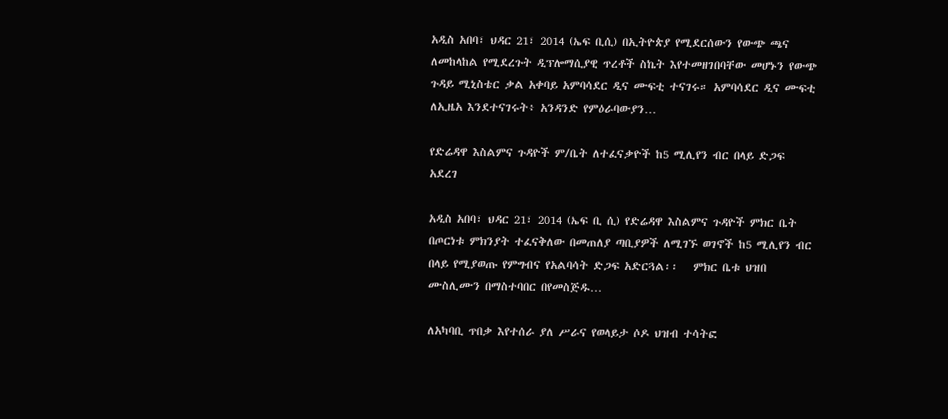አዲስ አበባ፣ ህዳር 21፣ 2014 (ኤፍ ቢሲ) በኢትዮጵያ የሚደርሰውን የውጭ ጫና ለመከላከል የሚደረጉት ዲፕሎማሲያዊ ጥረቶች ስኬት እየተመዘገበባቸው መሆኑን የውጭ ጉዳይ ሚኒስቴር ቃል አቀባይ አምባሳደር ዲና ሙፍቲ ተናገሩ። አምባሳደር ዲና ሙፍቲ ለኢዜአ እንደተናገሩት፥ አንዳንድ የምዕራባውያን…

የድሬዳዋ እስልምና ጉዳዮች ም/ቤት ለተፈናቃዮች ከ5 ሚሊየን ብር በላይ ድጋፍ አደረገ

አዲስ አበባ፣ ህዳር 21፣ 2014 (ኤፍ ቢ ሲ) የድሬዳዋ እስልምና ጉዳዮች ምክር ቤት በጦርነቱ ምክንያት ተፈናቅለው በመጠለያ ጣቢያዎች ለሚገኙ ወገኖች ከ5 ሚሊየን ብር በላይ የሚያወጡ የምግብና የአልባሳት ድጋፍ አድርጓል፡፡   ምክር ቤቱ ህዝበ ሙስሊሙን በማስተባበር በየመስጅዱ…

ለአካባቢ ጥበቃ እየተሰራ ያለ ሥራና የወላይታ ሶዶ ህዝብ ተሳትፎ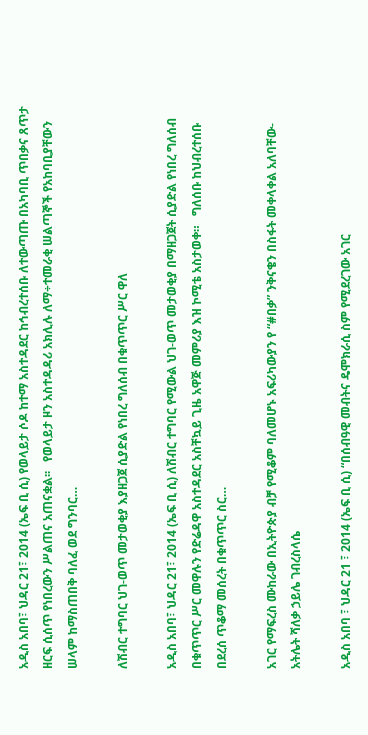አዲስ አበባ፣ ህዳር 21፣ 2014 (ኤፍ ቢ ሲ) የወላይታ ሶዶ ከተማ አስተዳደር ከኅብረተሰቡ ለተውጣጡ በአካባቢ ጥበቃና ጸጥታ ዘርፍ ሲሰጥ የነበረውን ሥልጠና አጠናቋል፡፡   የወላይታ ዞን አስተዳዳሪ አክሊሉ ለማ÷ተመራቂ ሠልጣኞች የአከባቢያቸውን ሠላም ከማስጠበቅ ባለፈ ወደ ግንባር…

ለሽብር ተግባር ህገ-ወጥ መታወቂያ እያዘጋጀ ሲያድል የነበረ ግለሰብ በቁጥጥር ሥር ዋለ

አዲስ አበባ፣ ህዳር 21፣ 2014 (ኤፍ ቢ ሲ) ለሽብር ተግባር የሚውል ህገ-ወጥ መታወቂያ በማዘጋጀት ሲያድል የነበረ ግለሰብ በቁጥጥር ሥር መዋሉን የድሬዳዋ አስተዳደር አስቸኳይ ጊዜ አዋጅ መምሪያ እዝ ኮሚቴ አስታወቀ።   ግለሰቡ ከህብረተሰቡ በደረሰ ጥቆማ መሰረት በቁጥጥር ስር…

አገር የማፍረስ ሙከራው በኢትዮጵያ ብቻ የሚቆም ባለመሆኑ አፍሪካውያን የ “#በቃ” ንቅናቄን በስፋት መቀላቀል አለባቸው-አትሌት ሻለቃ ኃይሌ ገብረስላሴ

አዲስ አበባ ፣ ህዳር 21 ፣ 2014 (ኤፍ ቢ ሲ) “በሰብዓዊ መብትና ዴሞክራሲ ስም የሚደረገው አገር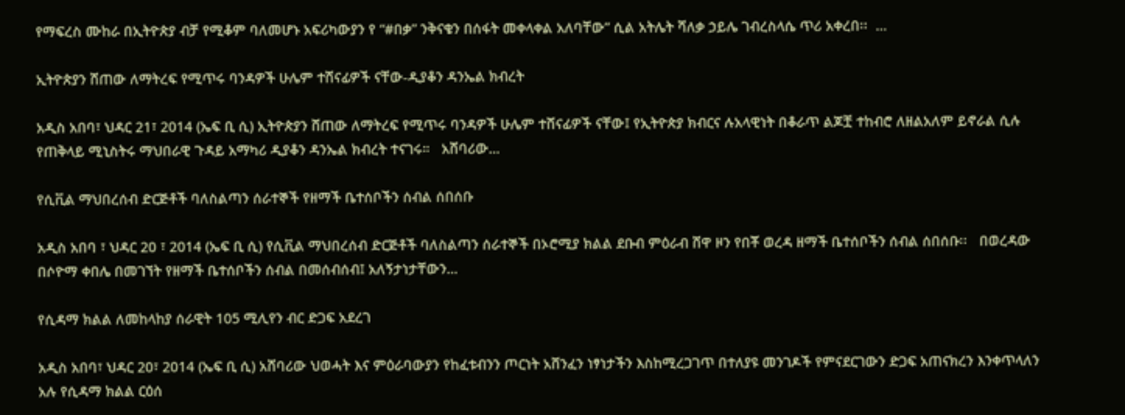የማፍረስ ሙከራ በኢትዮጵያ ብቻ የሚቆም ባለመሆኑ አፍሪካውያን የ “#በቃ” ንቅናቄን በሰፋት መቀላቀል አለባቸው” ሲል አትሌት ሻለቃ ኃይሌ ገብረስላሴ ጥሪ አቀረበ፡፡  …

ኢትዮጵያን ሸጠው ለማትረፍ የሚጥሩ ባንዳዎች ሁሌም ተሸናፊዎች ናቸው-ዲያቆን ዳንኤል ክብረት

አዲስ አበባ፣ ህዳር 21፣ 2014 (ኤፍ ቢ ሲ) ኢትዮጵያን ሸጠው ለማትረፍ የሚጥሩ ባንዳዎች ሁሌም ተሸናፊዎች ናቸው፤ የኢትዮጵያ ክብርና ሉአላዊነት በቆራጥ ልጆቿ ተከብሮ ለዘልአለም ይኖራል ሲሉ የጠቅላይ ሚኒስትሩ ማህበራዊ ጉዳይ አማካሪ ዲያቆን ዳንኤል ክብረት ተናገሩ።   አሸባሪው…

የሲቪል ማህበረሰብ ድርጅቶች ባለስልጣን ሰራተኞች የዘማች ቤተሰቦችን ሰብል ሰበሰቡ

አዲስ አበባ ፣ ህዳር 20 ፣ 2014 (ኤፍ ቢ ሲ) የሲቪል ማህበረሰብ ድርጅቶች ባለስልጣን ሰራተኞች በኦሮሚያ ክልል ደቡብ ምዕራብ ሸዋ ዞን የበቾ ወረዳ ዘማች ቤተሰቦችን ሰብል ሰበሰቡ፡፡   በወረዳው በሶዮማ ቀበሌ በመገኘት የዘማች ቤተሰቦችን ሰብል በመሰብሰብ፤ አለኝታነታቸውን…

የሲዳማ ክልል ለመከላከያ ሰራዊት 105 ሚሊየን ብር ድጋፍ አደረገ

አዲስ አበባ፣ ህዳር 20፣ 2014 (ኤፍ ቢ ሲ) አሸባሪው ህወሓት እና ምዕራባውያን የከፈቱብንን ጦርነት አሸንፈን ነፃነታችን እስከሚረጋገጥ በተለያዩ መንገዶች የምናደርገውን ድጋፍ አጠናክረን እንቀጥላለን አሉ የሲዳማ ክልል ርዕሰ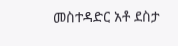መስተዳድር አቶ ደስታ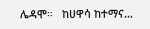ሌዳሞ።   ከሀዋሳ ከተማና…